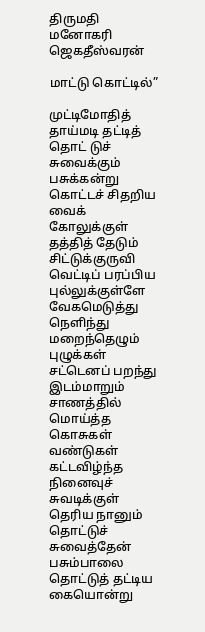திருமதி மனோகரி ஜெகதீஸ்வரன்

மாட்டு கொட்டில்”

முட்டிமோதித் தாய்மடி தட்டித்
தொட் டுச் சுவைக்கும் பசுக்கன்று
கொட்டச் சிதறிய வைக் கோலுக்குள்
தத்தித் தேடும் சிட்டுக்குருவி
வெட்டிப் பரப்பிய புல்லுக்குள்ளே
வேகமெடுத்து நெளிந்து மறைந்தெழும் புழுக்கள்
சட்டெனப் பறந்து இடம்மாறும்
சாணத்தில் மொய்த்த கொசுகள் வண்டுகள்
கட்டவிழ்ந்த நினைவுச் சுவடிக்குள் தெரிய நானும்
தொட்டுச் சுவைத்தேன் பசும்பாலை
தொட்டுத் தட்டிய கையொன்று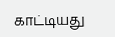காட்டியது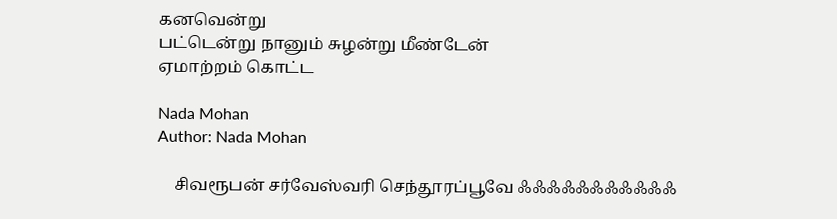கனவென்று
பட்டென்று நானும் சுழன்று மீண்டேன்
ஏமாற்றம் கொட்ட

Nada Mohan
Author: Nada Mohan

    சிவரூபன் சர்வேஸ்வரி செந்தூரப்பூவே ஃஃஃஃஃஃஃஃஃஃஃ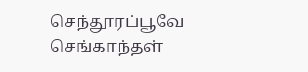செந்தூரப்பூவே செங்காந்தள்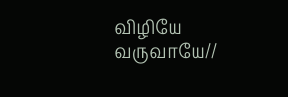விழியே வருவாயே//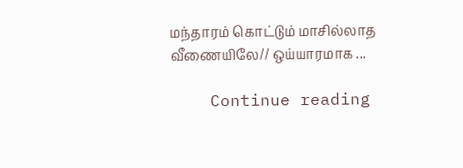மந்தாரம் கொட்டும் மாசில்லாத வீணையிலே// ஒய்யாரமாக ...

    Continue reading